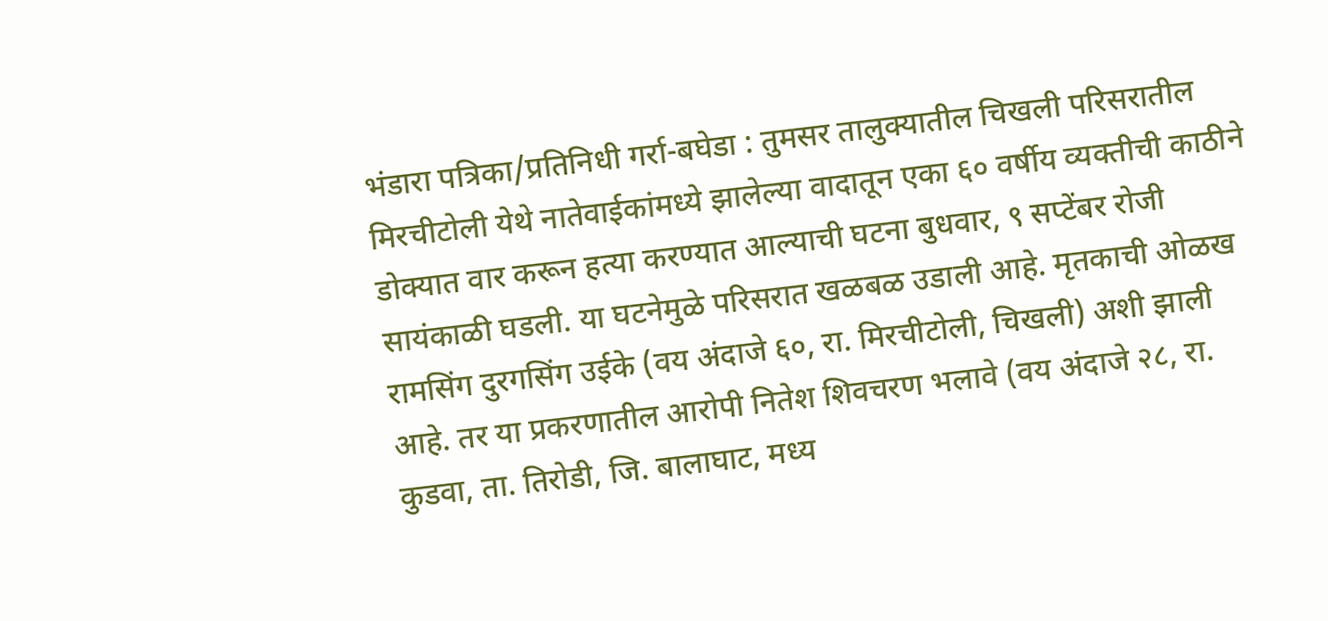भंडारा पत्रिका/प्रतिनिधी गर्रा-बघेडा : तुमसर तालुक्यातील चिखली परिसरातील मिरचीटोली येथे नातेवाईकांमध्ये झालेल्या वादातून एका ६० वर्षीय व्यक्तीची काठीने डोक्यात वार करून हत्या करण्यात आल्याची घटना बुधवार, ९ सप्टेंबर रोजी सायंकाळी घडली. या घटनेमुळे परिसरात खळबळ उडाली आहे. मृतकाची ओळख रामसिंग दुरगसिंग उईके (वय अंदाजे ६०, रा. मिरचीटोली, चिखली) अशी झाली आहे. तर या प्रकरणातील आरोपी नितेश शिवचरण भलावे (वय अंदाजे २८, रा. कुडवा, ता. तिरोडी, जि. बालाघाट, मध्य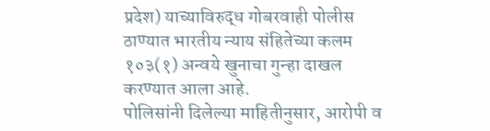प्रदेश) याच्याविरुद्ध गोबरवाही पोलीस ठाण्यात भारतीय न्याय संहितेच्या कलम १०३(१) अन्वये खुनाचा गुन्हा दाखल करण्यात आला आहे.
पोलिसांनी दिलेल्या माहितीनुसार, आरोपी व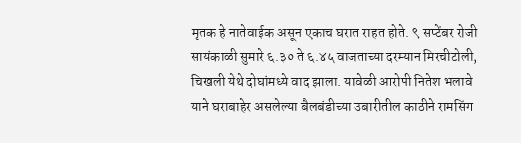मृतक हे नातेवाईक असून एकाच घरात राहत होते. ९ सप्टेंबर रोजी सायंकाळी सुमारे ६.३० ते ६.४५ वाजताच्या दरम्यान मिरचीटोली, चिखली येथे दोघांमध्ये वाद झाला. यावेळी आरोपी नितेश भलावे याने घराबाहेर असलेल्या बैलबंडीच्या उबारीतील काठीने रामसिंग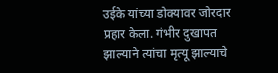उईके यांच्या डोक्यावर जोरदार प्रहार केला. गंभीर दुखापत झाल्याने त्यांचा मृत्यू झाल्याचे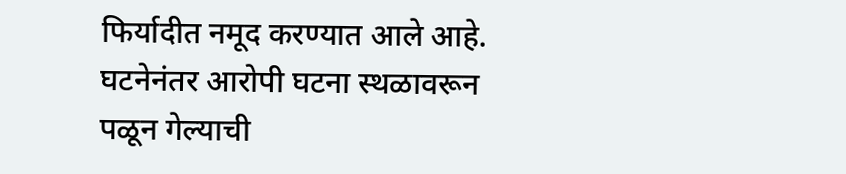फिर्यादीत नमूद करण्यात आले आहे. घटनेनंतर आरोपी घटना स्थळावरून पळून गेल्याची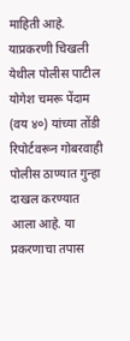माहिती आहे. याप्रकरणी चिखली येथील पोलीस पाटील योगेश चमरू पेंदाम (वय ४०) यांच्या तोंडी रिपोर्टवरून गोबरवाही पोलीस ठाण्यात गुन्हा दाखल करण्यात आला आहे. या प्रकरणाचा तपास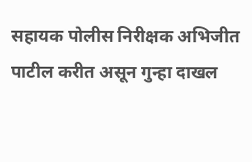सहायक पोलीस निरीक्षक अभिजीत पाटील करीत असून गुन्हा दाखल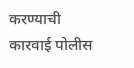करण्याची कारवाई पोलीस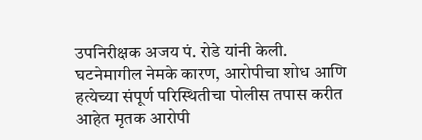उपनिरीक्षक अजय पं. रोडे यांनी केली. घटनेमागील नेमके कारण, आरोपीचा शोध आणि हत्येच्या संपूर्ण परिस्थितीचा पोलीस तपास करीत आहेत मृतक आरोपी